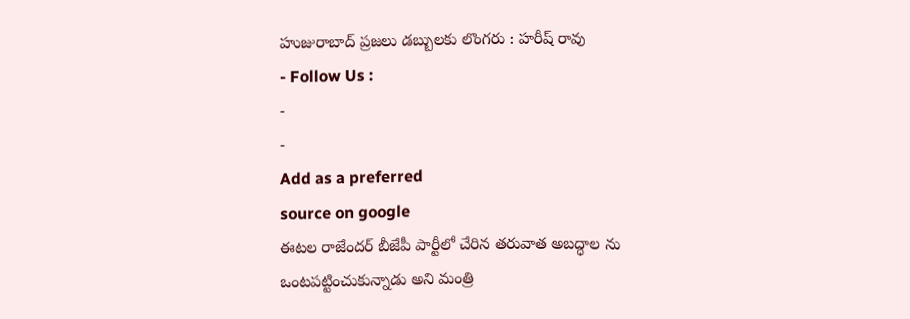హుజురాబాద్ ప్రజలు డబ్బులకు లొంగరు : హరీష్ రావు
- Follow Us :
-
-
Add as a preferred
source on google
ఈటల రాజేందర్ బీజేపీ పార్టీలో చేరిన తరువాత అబద్ధాల ను ఒంటపట్టించుకున్నాడు అని మంత్రి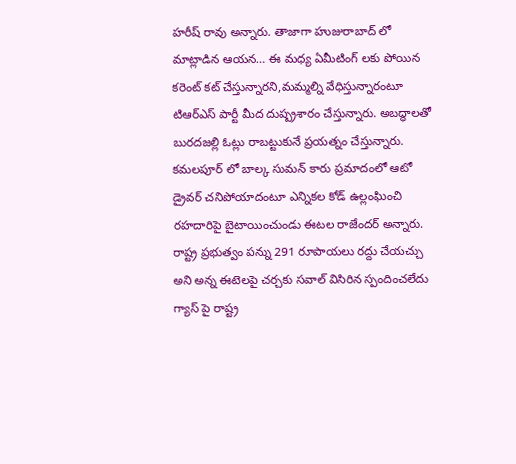హరీష్ రావు అన్నారు. తాజాగా హుజురాబాద్ లో మాట్లాడిన ఆయన… ఈ మధ్య ఏమీటింగ్ లకు పోయిన కరెంట్ కట్ చేస్తున్నారని,మమ్మల్ని వేధిస్తున్నారంటూ టిఆర్ఎస్ పార్టీ మీద దుష్ప్రశారం చేస్తున్నారు. అబద్ధాలతో బురదజల్లి ఓట్లు రాబట్టుకునే ప్రయత్నం చేస్తున్నారు. కమలపూర్ లో బాల్క సుమన్ కారు ప్రమాదంలో ఆటో డ్రైవర్ చనిపోయాదంటూ ఎన్నికల కోడ్ ఉల్లంఘించి రహదారిపై బైటాయించుండు ఈటల రాజేందర్ అన్నారు.
రాష్ట్ర ప్రభుత్వం పన్ను 291 రూపాయలు రద్దు చేయచ్చు అని అన్న ఈటెలపై చర్చకు సవాల్ విసిరిన స్పందించలేదు గ్యాస్ పై రాష్ట్ర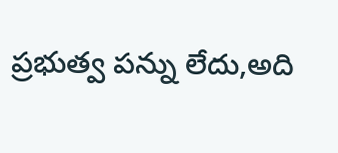ప్రభుత్వ పన్ను లేదు,అది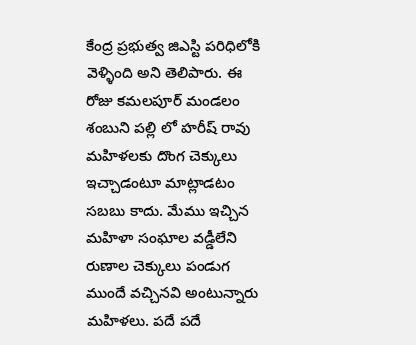కేంద్ర ప్రభుత్వ జిఎస్టి పరిధిలోకి వెళ్ళింది అని తెలిపారు. ఈ రోజు కమలపూర్ మండలం శంబుని పల్లి లో హరీష్ రావు మహిళలకు దొంగ చెక్కులు ఇచ్చాడంటూ మాట్లాడటం సబబు కాదు. మేము ఇచ్చిన మహిళా సంఘాల వడ్డీలేని రుణాల చెక్కులు పండుగ ముందే వచ్చినవి అంటున్నారు మహిళలు. పదే పదే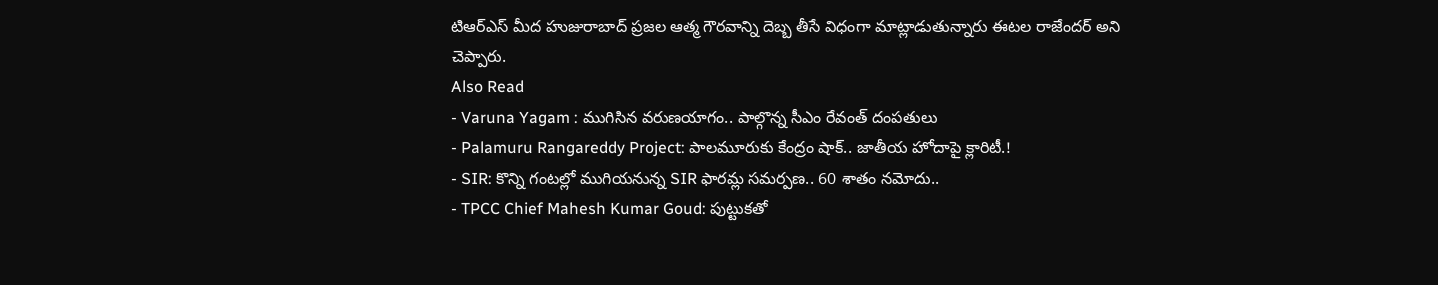టిఆర్ఎస్ మీద హుజురాబాద్ ప్రజల ఆత్మ గౌరవాన్ని దెబ్బ తీసే విధంగా మాట్లాడుతున్నారు ఈటల రాజేందర్ అని చెప్పారు.
Also Read
- Varuna Yagam : ముగిసిన వరుణయాగం.. పాల్గొన్న సీఎం రేవంత్ దంపతులు
- Palamuru Rangareddy Project: పాలమూరుకు కేంద్రం షాక్.. జాతీయ హోదాపై క్లారిటీ.!
- SIR: కొన్ని గంటల్లో ముగియనున్న SIR ఫారమ్ల సమర్పణ.. 60 శాతం నమోదు..
- TPCC Chief Mahesh Kumar Goud: పుట్టుకతో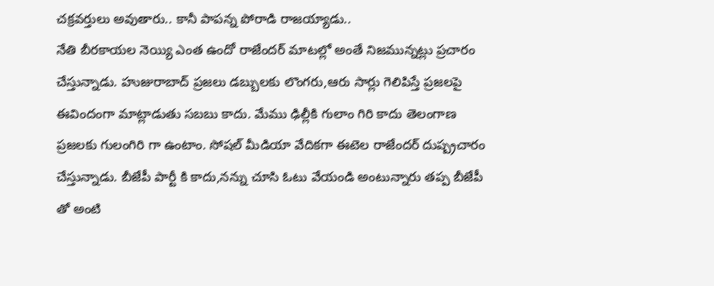చక్రవర్తులు అవుతారు.. కానీ పాపన్న పోరాడి రాజయ్యాడు..
నేతి బీరకాయల నెయ్యి ఎంత ఉందో రాజేందర్ మాటల్లో అంతే నిజమున్నట్లు ప్రచారం చేస్తున్నాడు. హుజురాబాద్ ప్రజలు డబ్బులకు లొంగరు,ఆరు సార్లు గెలిపిస్తే ప్రజలపై ఈవిందంగా మాట్లాడుతు సబబు కాదు. మేము ఢిల్లీకి గులాం గిరి కాదు తెలంగాణ ప్రజలకు గులంగిరి గా ఉంటాం. సోషల్ మీడియా వేదికగా ఈటెల రాజేందర్ దుష్ప్రచారం చేస్తున్నాడు. బీజేపీ పార్టీ కి కాదు,నన్ను చూసి ఓటు వేయండి అంటున్నారు తప్ప బీజేపీ తో అంటి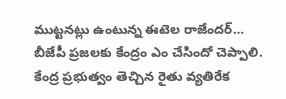ముట్టనట్లు ఉంటున్న ఈటెల రాజేందర్… బీజేపీ ప్రజలకు కేంద్రం ఎం చేసిందో చెప్పాలి. కేంద్ర ప్రభుత్వం తెచ్చిన రైతు వ్యతిరేక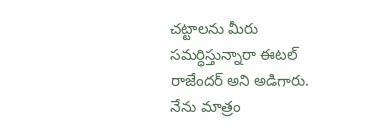చట్టాలను మీరు సమర్ధిస్తున్నారా ఈటల్ రాజేందర్ అని అడిగారు. నేను మాత్రం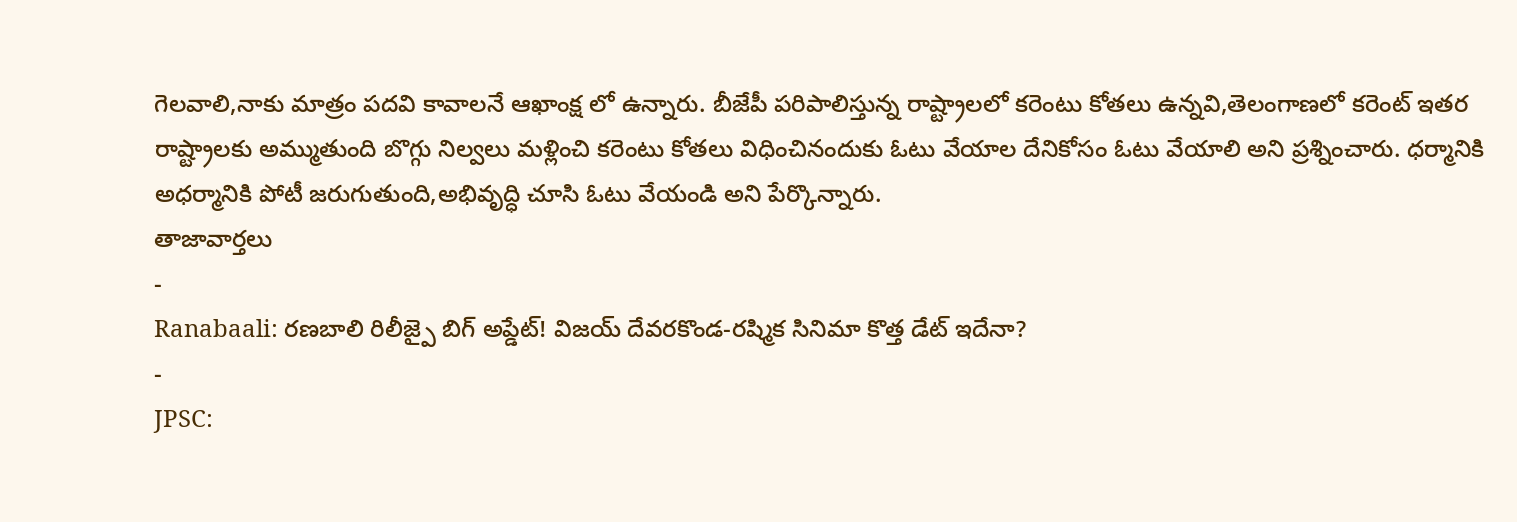గెలవాలి,నాకు మాత్రం పదవి కావాలనే ఆఖాంక్ష లో ఉన్నారు. బీజేపీ పరిపాలిస్తున్న రాష్ట్రాలలో కరెంటు కోతలు ఉన్నవి,తెలంగాణలో కరెంట్ ఇతర రాష్ట్రాలకు అమ్ముతుంది బొగ్గు నిల్వలు మళ్లించి కరెంటు కోతలు విధించినందుకు ఓటు వేయాల దేనికోసం ఓటు వేయాలి అని ప్రశ్నించారు. ధర్మానికి అధర్మానికి పోటీ జరుగుతుంది,అభివృద్ధి చూసి ఓటు వేయండి అని పేర్కొన్నారు.
తాజావార్తలు
-
Ranabaali: రణబాలి రిలీజ్పై బిగ్ అప్డేట్! విజయ్ దేవరకొండ-రష్మిక సినిమా కొత్త డేట్ ఇదేనా?
-
JPSC: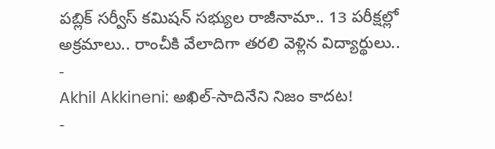పబ్లిక్ సర్వీస్ కమిషన్ సభ్యుల రాజీనామా.. 13 పరీక్షల్లో అక్రమాలు.. రాంచీకి వేలాదిగా తరలి వెళ్లిన విద్యార్థులు..
-
Akhil Akkineni: అఖిల్-సాదినేని నిజం కాదట!
-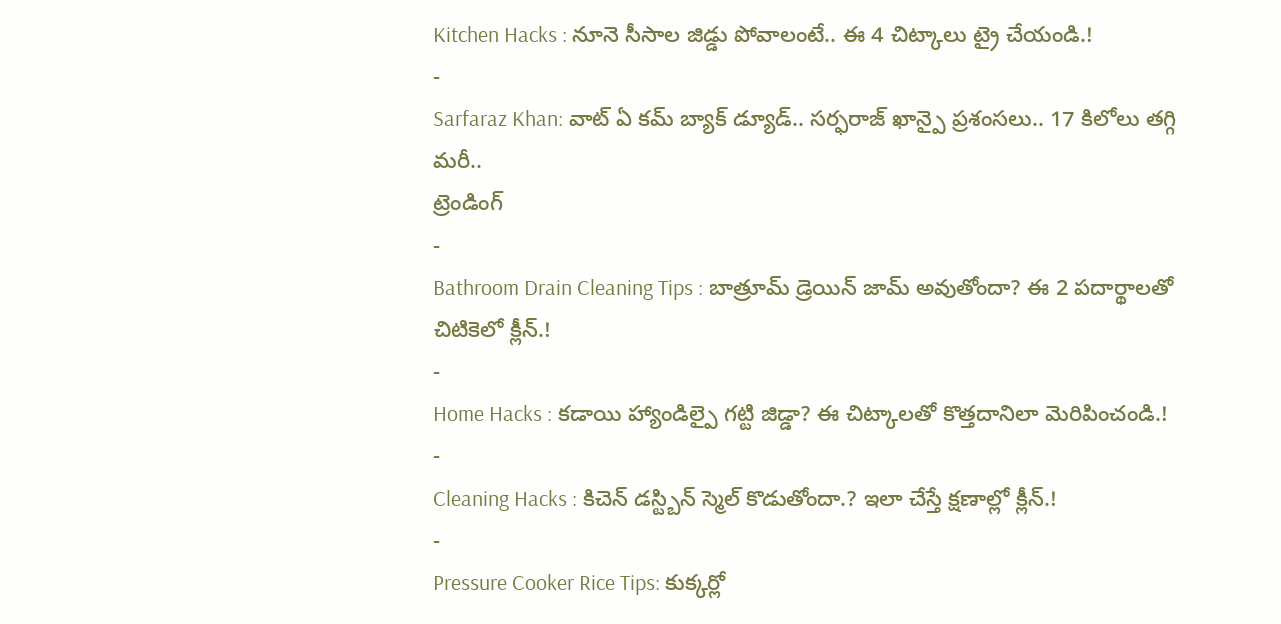Kitchen Hacks : నూనె సీసాల జిడ్డు పోవాలంటే.. ఈ 4 చిట్కాలు ట్రై చేయండి.!
-
Sarfaraz Khan: వాట్ ఏ కమ్ బ్యాక్ డ్యూడ్.. సర్ఫరాజ్ ఖాన్పై ప్రశంసలు.. 17 కిలోలు తగ్గి మరీ..
ట్రెండింగ్
-
Bathroom Drain Cleaning Tips : బాత్రూమ్ డ్రెయిన్ జామ్ అవుతోందా? ఈ 2 పదార్థాలతో చిటికెలో క్లీన్.!
-
Home Hacks : కడాయి హ్యాండిల్పై గట్టి జిడ్డా? ఈ చిట్కాలతో కొత్తదానిలా మెరిపించండి.!
-
Cleaning Hacks : కిచెన్ డస్ట్బిన్ స్మెల్ కొడుతోందా.? ఇలా చేస్తే క్షణాల్లో క్లీన్.!
-
Pressure Cooker Rice Tips: కుక్కర్లో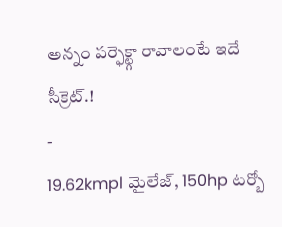అన్నం పర్ఫెక్ట్గా రావాలంటే ఇదే సీక్రెట్.!
-
19.62kmpl మైలేజ్, 150hp టర్బో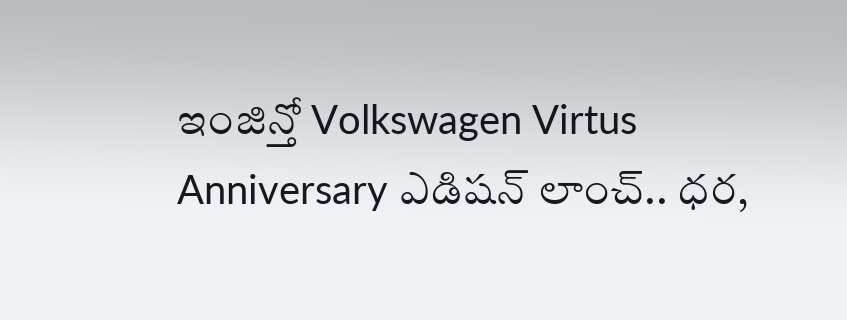ఇంజిన్తో Volkswagen Virtus Anniversary ఎడిషన్ లాంచ్.. ధర,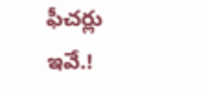ఫీచర్లు ఇవే.!